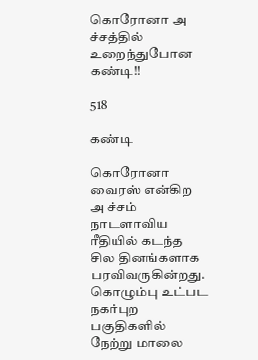கொரோனா அ ச்சத்தில் உறைந்துபோன கண்டி!!

518

கண்டி

கொரோனா வைரஸ் என்கிற அ ச்சம் நாடளாவிய ரீதியில் கடந்த சில தினங்களாக பரவிவருகின்றது. கொழும்பு உட்பட நகர்புற பகுதிகளில் நேற்று மாலை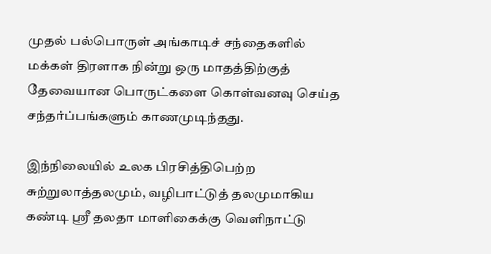முதல் பல்பொருள் அங்காடிச் சந்தைகளில் மக்கள் திரளாக நின்று ஒரு மாதத்திற்குத் தேவையான பொருட்களை கொள்வனவு செய்த சந்தர்ப்பங்களும் காணமுடிந்தது.

இந்நிலையில் உலக பிரசித்திபெற்ற சுற்றுலாத்தலமும், வழிபாட்டுத் தலமுமாகிய கண்டி ஸ்ரீ தலதா மாளிகைக்கு வெளிநாட்டு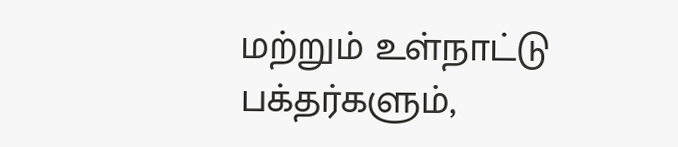மற்றும் உள்நாட்டு பக்தர்களும்,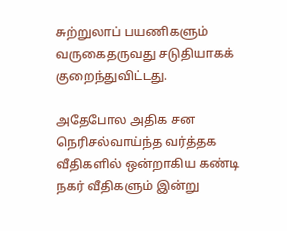சுற்றுலாப் பயணிகளும் வருகைதருவது சடுதியாகக் குறைந்துவிட்டது.

அதேபோல அதிக சன நெரிசல்வாய்ந்த வர்த்தக வீதிகளில் ஒன்றாகிய கண்டி நகர் வீதிகளும் இன்று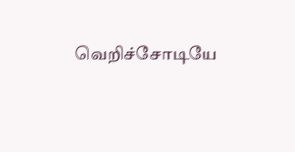வெறிச்சோடியே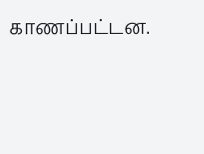காணப்பட்டன.